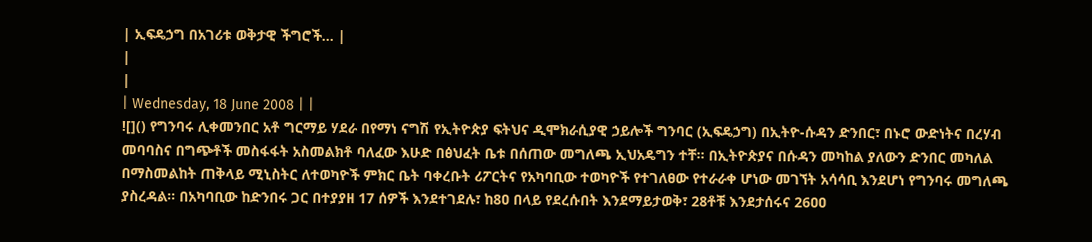| ኢፍዴኃግ በአገሪቱ ወቅታዊ ችግሮች... |
|
|
| Wednesday, 18 June 2008 | |
![]() የግንባሩ ሊቀመንበር አቶ ግርማይ ሃደራ በየማነ ናግሽ የኢትዮጵያ ፍትህና ዲሞክራሲያዊ ኃይሎች ግንባር (ኢፍዴኃግ) በኢትዮ-ሱዳን ድንበር፣ በኑሮ ውድነትና በረሃብ መባባስና በግጭቶች መስፋፋት አስመልክቶ ባለፈው እሁድ በፅህፈት ቤቱ በሰጠው መግለጫ ኢህአዴግን ተቸ፡፡ በኢትዮጵያና በሱዳን መካከል ያለውን ድንበር መካለል በማስመልከት ጠቅላይ ሚኒስትር ለተወካዮች ምክር ቤት ባቀረቡት ሪፖርትና የአካባቢው ተወካዮች የተገለፀው የተራራቀ ሆነው መገኘት አሳሳቢ እንደሆነ የግንባሩ መግለጫ ያስረዳል፡፡ በአካባቢው ከድንበሩ ጋር በተያያዘ 17 ሰዎች እንደተገደሉ፣ ከ8ዐ በላይ የደረሱበት እንደማይታወቅ፣ 28ቶቹ እንደታሰሩና 26ዐዐ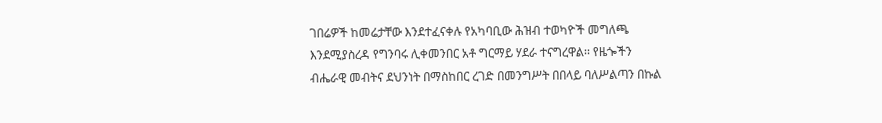ገበሬዎች ከመሬታቸው እንደተፈናቀሉ የአካባቢው ሕዝብ ተወካዮች መግለጫ እንደሚያስረዳ የግንባሩ ሊቀመንበር አቶ ግርማይ ሃደራ ተናግረዋል፡፡ የዜጐችን ብሔራዊ መብትና ደህንነት በማስከበር ረገድ በመንግሥት በበላይ ባለሥልጣን በኩል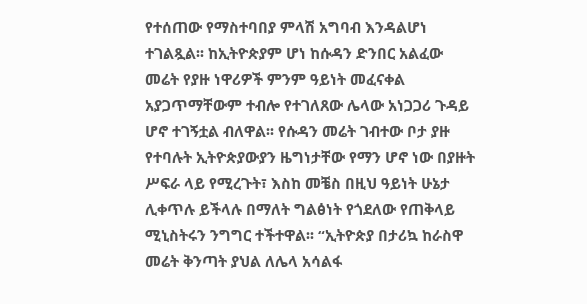የተሰጠው የማስተባበያ ምላሽ አግባብ እንዳልሆነ ተገልጿል፡፡ ከኢትዮጵያም ሆነ ከሱዳን ድንበር አልፈው መሬት የያዙ ነዋሪዎች ምንም ዓይነት መፈናቀል አያጋጥማቸውም ተብሎ የተገለጸው ሌላው አነጋጋሪ ጉዳይ ሆኖ ተገኝቷል ብለዋል፡፡ የሱዳን መሬት ገብተው ቦታ ያዙ የተባሉት ኢትዮጵያውያን ዜግነታቸው የማን ሆኖ ነው በያዙት ሥፍራ ላይ የሚረጉት፣ እስከ መቼስ በዚህ ዓይነት ሁኔታ ሊቀጥሉ ይችላሉ በማለት ግልፅነት የጎደለው የጠቅላይ ሚኒስትሩን ንግግር ተችተዋል፡፡ “ኢትዮጵያ በታሪኳ ከራስዋ መሬት ቅንጣት ያህል ለሌላ አሳልፋ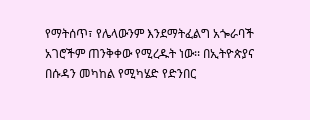የማትሰጥ፣ የሌላውንም እንደማትፈልግ አጐራባች አገሮችም ጠንቅቀው የሚረዱት ነው፡፡ በኢትዮጵያና በሱዳን መካከል የሚካሄድ የድንበር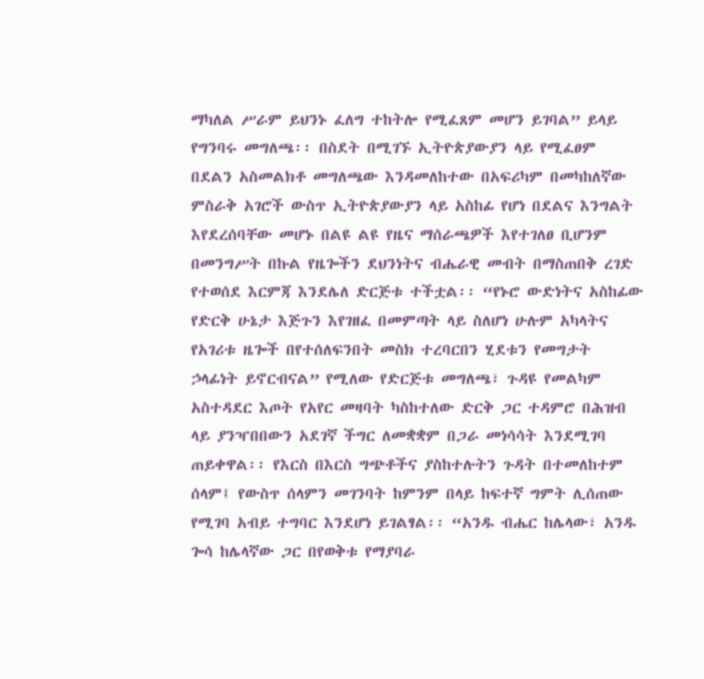ማካለል ሥራም ይህንኑ ፈለግ ተከትሎ የሚፈጸም መሆን ይገባል” ይላይ የግንባሩ መግለጫ፡፡ በስደት በሚገኙ ኢትዮጵያውያን ላይ የሚፈፀም በደልን አስመልክቶ መግለጫው እንዳመለከተው በአፍሪካም በመካከለኛው ምስራቅ አገሮች ውስጥ ኢትዮጵያውያን ላይ አስከፊ የሆነ በደልና እንግልት እየደረሰባቸው መሆኑ በልዩ ልዩ የዜና ማሰራጫዎች እየተገለፀ ቢሆንም በመንግሥት በኩል የዜጐችን ደህንነትና ብሔራዊ መብት በማስጠበቅ ረገድ የተወሰደ እርምጃ እንደሌለ ድርጅቱ ተችቷል፡፡ “የኑሮ ውድነትና አስከፊው የድርቅ ሁኔታ እጅጉን እየገዘፈ በመምጣት ላይ ስለሆነ ሁሉም አካላትና የአገሪቱ ዜጐች በየተሰለፍንበት መስክ ተረባርበን ሂደቱን የመግታት ኃላፊነት ይኖርብናል” የሚለው የድርጅቱ መግለጫ፣ ጉዳዩ የመልካም አስተዳደር እጦት የአየር መዛባት ካስከተለው ድርቅ ጋር ተዳምሮ በሕዝብ ላይ ያንዣበበውን አደገኛ ችግር ለመቋቋም በጋራ መነሳሳት እንደሚገባ ጠይቀዋል፡፡ የእርስ በእርስ ግጭቶችና ያስከተሉትን ጉዳት በተመለከተም ሰላም፤ የውስጥ ሰላምን መገንባት ከምንም በላይ ከፍተኛ ግምት ሊሰጠው የሚገባ አብይ ተግባር እንደሆነ ይገልፃል፡፡ “አንዱ ብሔር ከሌላው፣ አንዱ ጐሳ ከሌላኛው ጋር በየወቅቱ የማያባራ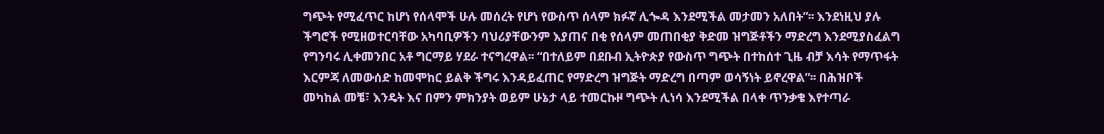ግጭት የሚፈጥር ከሆነ የሰላሞች ሁሉ መሰረት የሆነ የውስጥ ሰላም ክፉኛ ሊጐዳ እንደሚችል መታመን አለበት”፡፡ እንደነዚህ ያሉ ችግሮች የሚዘወተርባቸው አካባቢዎችን ባህሪያቸውንም እያጠና በቂ የሰላም መጠበቂያ ቅድመ ዝግጅቶችን ማድረግ እንደሚያስፈልግ የግንባሩ ሊቀመንበር አቶ ግርማይ ሃደራ ተናግረዋል፡፡ “በተለይም በደቡብ ኢትዮጵያ የውስጥ ግጭት በተከሰተ ጊዜ ብቻ እሳት የማጥፋት እርምጃ ለመውሰድ ከመሞከር ይልቅ ችግሩ እንዳይፈጠር የማድረግ ዝግጅት ማድረግ በጣም ወሳኝነት ይኖረዋል”፡፡ በሕዝቦች መካከል መቼ፣ እንዴት እና በምን ምክንያት ወይም ሁኔታ ላይ ተመርኩዞ ግጭት ሊነሳ እንደሚችል በላቀ ጥንቃቄ እየተጣራ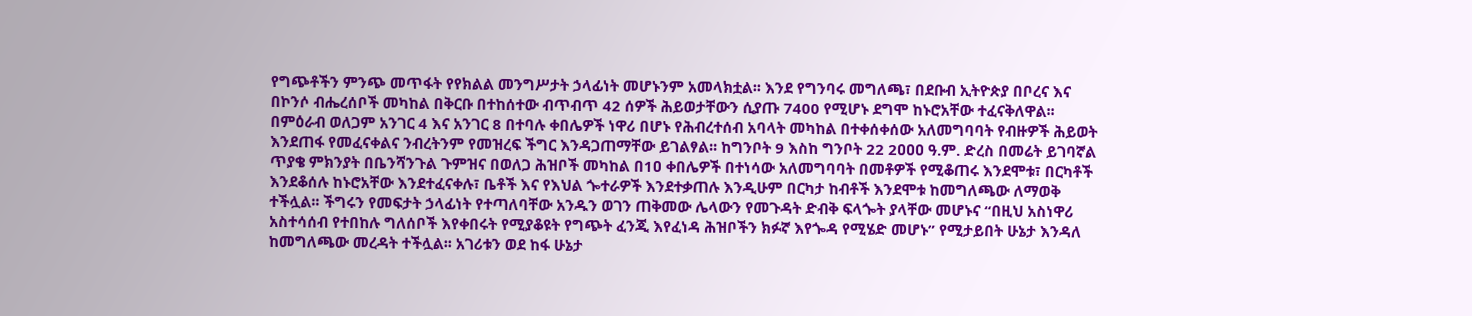የግጭቶችን ምንጭ መጥፋት የየክልል መንግሥታት ኃላፊነት መሆኑንም አመላክቷል፡፡ እንደ የግንባሩ መግለጫ፣ በደቡብ ኢትዮጵያ በቦረና እና በኮንሶ ብሔረሰቦች መካከል በቅርቡ በተከሰተው ብጥብጥ 42 ሰዎች ሕይወታቸውን ሲያጡ 7400 የሚሆኑ ደግሞ ከኑሮአቸው ተፈናቅለዋል፡፡ በምዕራብ ወለጋም አንገር 4 እና አንገር 8 በተባሉ ቀበሌዎች ነዋሪ በሆኑ የሕብረተሰብ አባላት መካከል በተቀሰቀሰው አለመግባባት የብዙዎች ሕይወት እንደጠፋ የመፈናቀልና ንብረትንም የመዝረፍ ችግር እንዳጋጠማቸው ይገልፃል፡፡ ከግንቦት 9 እስከ ግንቦት 22 2ዐዐዐ ዓ.ም. ድረስ በመሬት ይገባኛል ጥያቄ ምክንያት በቤንሻንጉል ጉምዝና በወለጋ ሕዝቦች መካከል በ1ዐ ቀበሌዎች በተነሳው አለመግባባት በመቶዎች የሚቆጠሩ እንደሞቱ፣ በርካቶች እንደቆሰሉ ከኑሮአቸው እንደተፈናቀሉ፣ ቤቶች እና የእህል ጐተራዎች እንደተቃጠሉ እንዲሁም በርካታ ከብቶች እንደሞቱ ከመግለጫው ለማወቅ ተችሏል፡፡ ችግሩን የመፍታት ኃላፊነት የተጣለባቸው አንዱን ወገን ጠቅመው ሌላውን የመጉዳት ድብቅ ፍላጐት ያላቸው መሆኑና “በዚህ አስነዋሪ አስተሳሰብ የተበከሉ ግለሰቦች እየቀበሩት የሚያቆዩት የግጭት ፈንጂ እየፈነዳ ሕዝቦችን ክፉኛ እየጐዳ የሚሄድ መሆኑ” የሚታይበት ሁኔታ እንዳለ ከመግለጫው መረዳት ተችሏል፡፡ አገሪቱን ወደ ከፋ ሁኔታ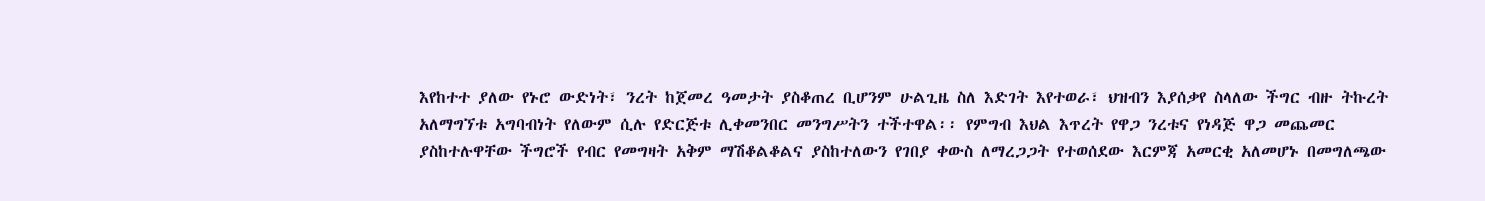እየከተተ ያለው የኑሮ ውድነት፣ ንረት ከጀመረ ዓመታት ያስቆጠረ ቢሆንም ሁልጊዜ ስለ እድገት እየተወራ፣ ህዝብን እያሰቃየ ስላለው ችግር ብዙ ትኩረት አለማግኘቱ አግባብነት የለውም ሲሉ የድርጅቱ ሊቀመንበር መንግሥትን ተችተዋል፡፡ የምግብ እህል እጥረት የዋጋ ንረቱና የነዳጅ ዋጋ መጨመር ያስከተሉዋቸው ችግሮች የብር የመግዛት አቅም ማሽቆልቆልና ያስከተለውን የገበያ ቀውስ ለማረጋጋት የተወሰደው እርምጃ አመርቂ አለመሆኑ በመግለጫው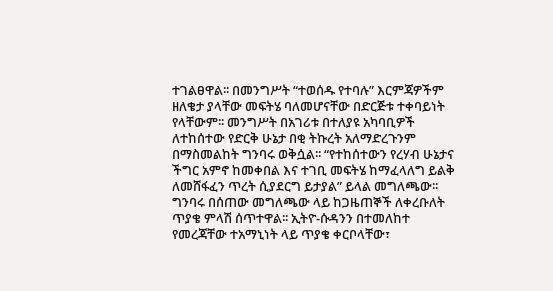ተገልፀዋል፡፡ በመንግሥት “ተወሰዱ የተባሉ” እርምጃዎችም ዘለቄታ ያላቸው መፍትሄ ባለመሆናቸው በድርጅቱ ተቀባይነት የላቸውም፡፡ መንግሥት በአገሪቱ በተለያዩ አካባቢዎች ለተከሰተው የድርቅ ሁኔታ በቂ ትኩረት አለማድረጉንም በማስመልከት ግንባሩ ወቅሷል፡፡ “የተከሰተውን የረሃብ ሁኔታና ችግር አምኖ ከመቀበል እና ተገቢ መፍትሄ ከማፈላለግ ይልቅ ለመሸፋፈን ጥረት ሲያደርግ ይታያል” ይላል መግለጫው፡፡ ግንባሩ በሰጠው መግለጫው ላይ ከጋዜጠኞች ለቀረቡለት ጥያቄ ምላሽ ሰጥተዋል፡፡ ኢትዮ-ሱዳንን በተመለከተ የመረጃቸው ተአማኒነት ላይ ጥያቄ ቀርቦላቸው፣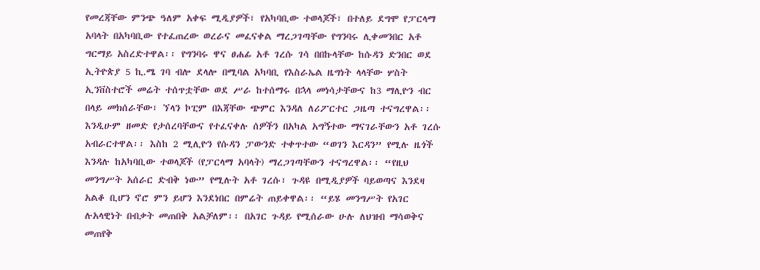የመረጃቸው ምንጭ ዓለም አቀፍ ሚዲያዎች፣ የአካባቢው ተወላጆች፣ በተለይ ደግሞ የፓርላማ አባላት በአካባቢው የተፈጠረው ወረራና መፈናቀል ማረጋገጣቸው የግንባሩ ሊቀመንበር አቶ ግርማይ አስረድተዋል፡፡ የግንባሩ ዋና ፀሐፊ አቶ ገረሱ ገሳ በበኩላቸው ከሱዳን ድንበር ወደ ኢትዮጵያ 5 ኪ.ሜ ገባ ብሎ ደላሎ በሚባል አካባቢ የእስራኤል ዜግነት ላላቸው ሦስት ኢንቨስተሮች መሬት ተሰጥቷቸው ወደ ሥራ ከተሰማሩ በኋላ መነሳታቸውና ከ3 ማሊዮን ብር በላይ መክሰራቸው፣ ኘላን ኮፒም በእጃቸው ጭምር እንዳለ ለሪፖርተር ጋዜጣ ተናግረዋል፡፡ እንዲሁም ዘመድ የታሰረባቸውና የተፈናቀሉ ሰዎችን በአካል አግኝተው ማናገራቸውን አቶ ገረሱ አብራርተዋል፡፡ እስከ 2 ሚሊዮን የሱዳን ፓውንድ ተቀጥተው “ወገን እርዳን” የሚሉ ዜጎች እንዳሉ ከአካባቢው ተወላጆች (የፓርላማ አባላት) ማረጋገጣቸውን ተናግረዋል፡፡ “የዚህ መንግሥት አሰራር ድብቅ ነው” የሚሉት አቶ ገረሱ፣ ጉዳዩ በሚዲያዎች ባይወጣና እንደዛ አልቆ ቢሆን ኖሮ ምን ይሆን እንደነበር በምሬት ጠይቀዋል፡፡ “ይሄ መንግሥት የአገር ሉአላዊነት በብቃት መጠበቅ አልቻለም፡፡ በአገር ጉዳይ የሚሰራው ሁሉ ለህዝብ ማሳወቅና መጠየቅ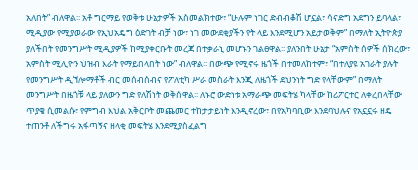አለበት” ብለዋል፡፡ አቶ ግርማይ የወቅቱ ሁኔታዎች አስመልክተው፣ “ሁሉም ነገር ድብብቆሽ ሆኗል፣ ሳናድግ አደግን ይባላል፣ ሚዲያው የሚያወራው የኢህአዴግ ዕድገት ብቻ ነው፣ ነገ መውደቂያችን የት ላይ እንደሚሆን አይታወቅም” በማለት ኢትዮጵያ ያለችበት የመንግሥት ሚዲያዎች ከሚያቀርቡት መረጃ በተቃራኒ መሆኑን ገልፀዋል፡፡ ያለንበት ሁኔታ “አምስት ሰዎች ሰክረው፣ አምስት ሚሊዮን ህዝብ እራት የማይበላበት ነው” ብለዋል፡፡ በውጭ የሚኖሩ ዜጎች በተመለከተም፣ “በተለያዩ አገራት ያሉት የመንግሥት ዲኘሎማቶች ብር መሰብሰብና የፖለቲካ ሥራ መስራት እንጂ ለዜጎች ደህንነት ግድ የላቸውም” በማለት መንግሥት በዜጎቹ ላይ ያለውን ግድ የለሽነት ወቅሰዋል፡፡ ለኑሮ ውድነቱ አማራጭ መፍትሄ ካላቸው ከሪፖርተር ለቀረበላቸው ጥያቄ ሲመልሱ፣ የምግብ እህል አቅርቦት መጨመር ተከታታይነት እንዲኖረው፣ በየአካባቢው እንደባህሉና የአኗኗሩ ዘዴ ተጠንቶ ለችግሩ አፋጣኝና ዘላቂ መፍትሄ እንደሚያስፈልግ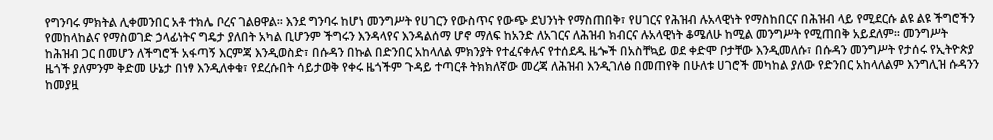የግንባሩ ምክትል ሊቀመንበር አቶ ተክሌ ቦረና ገልፀዋል፡፡ እንደ ግንባሩ ከሆነ መንግሥት የሀገርን የውስጥና የውጭ ደህንነት የማስጠበቅ፣ የሀገርና የሕዝብ ሉአላዊነት የማስከበርና በሕዝብ ላይ የሚደርሱ ልዩ ልዩ ችግሮችን የመከላከልና የማስወገድ ኃላፊነትና ግዴታ ያለበት አካል ቢሆንም ችግሩን እንዳላየና እንዳልሰማ ሆኖ ማለፍ ከአንድ ለአገርና ለሕዝብ ክብርና ሉአላዊነት ቆሜለሁ ከሚል መንግሥት የሚጠበቅ አይደለም፡፡ መንግሥት ከሕዝብ ጋር በመሆን ለችግሮች አፋጣኝ እርምጃ እንዲወስድ፣ በሱዳን በኩል በድንበር አከላለል ምክንያት የተፈናቀሉና የተሰደዱ ዜጐች በአስቸኳይ ወደ ቀድሞ ቦታቸው እንዲመለሱ፣ በሱዳን መንግሥት የታሰሩ የኢትዮጵያ ዜጎች ያለምንም ቅድመ ሁኔታ በነፃ እንዲለቀቁ፣ የደረሱበት ሳይታወቅ የቀሩ ዜጎችም ጉዳይ ተጣርቶ ትክክለኛው መረጃ ለሕዝብ እንዲገለፅ በመጠየቅ በሁለቱ ሀገሮች መካከል ያለው የድንበር አከላለልም እንግሊዝ ሱዳንን ከመያዟ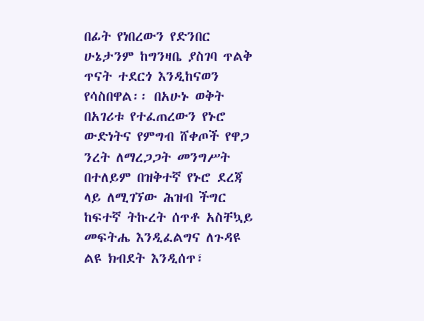በፊት የነበረውን የድንበር ሁኔታንም ከግንዛቤ ያስገባ ጥልቅ ጥናት ተደርጎ እንዲከናወን የሳስበዋል፡፡ በአሁኑ ወቅት በአገሪቱ የተፈጠረውን የኑሮ ውድነትና የምግብ ሸቀጦች የዋጋ ንረት ለማረጋጋት መንግሥት በተለይም በዝቅተኛ የኑሮ ደረጃ ላይ ለሚገኘው ሕዝብ ችግር ከፍተኛ ትኩረት ሰጥቶ አስቸኳይ መፍትሔ እንዲፈልግና ለጉዳዩ ልዩ ክብደት እንዲሰጥ፣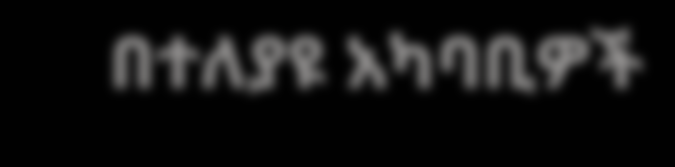በተለያዩ አካባቢዎች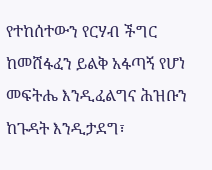የተከሰተውን የርሃብ ችግር ከመሸፋፈን ይልቅ አፋጣኝ የሆነ መፍትሔ እንዲፈልግና ሕዝቡን ከጉዳት እንዲታደግ፣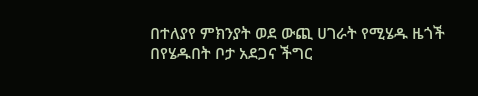በተለያየ ምክንያት ወደ ውጪ ሀገራት የሚሄዱ ዜጎች በየሄዱበት ቦታ አደጋና ችግር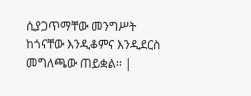ሲያጋጥማቸው መንግሥት ከጎናቸው እንዲቆምና እንዲደርስ መግለጫው ጠይቋል፡፡ |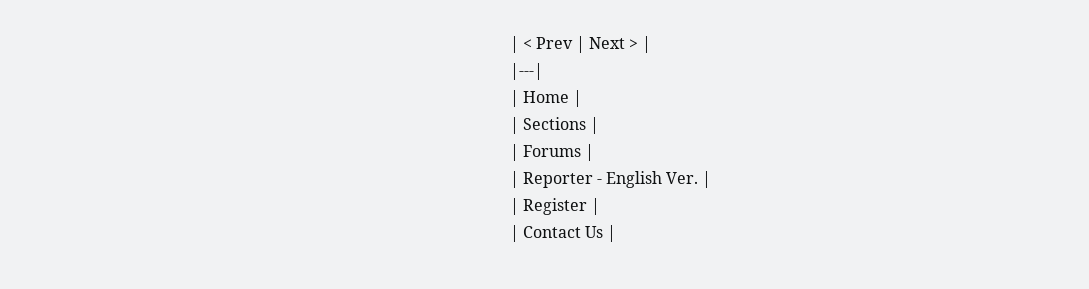| < Prev | Next > |
|---|
| Home |
| Sections |
| Forums |
| Reporter - English Ver. |
| Register |
| Contact Us |